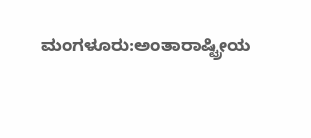ಮಂಗಳೂರು:ಅಂತಾರಾಷ್ಟ್ರೀಯ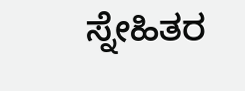ಸ್ನೇಹಿತರ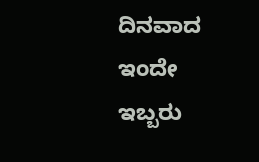ದಿನವಾದ ಇಂದೇ ಇಬ್ಬರು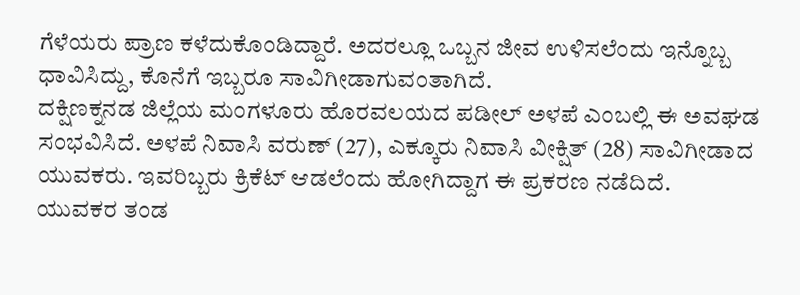ಗೆಳೆಯರು ಪ್ರಾಣ ಕಳೆದುಕೊಂಡಿದ್ದಾರೆ. ಅದರಲ್ಲೂ ಒಬ್ಬನ ಜೀವ ಉಳಿಸಲೆಂದು ಇನ್ನೊಬ್ಬ ಧಾವಿಸಿದ್ದು, ಕೊನೆಗೆ ಇಬ್ಬರೂ ಸಾವಿಗೀಡಾಗುವಂತಾಗಿದೆ.
ದಕ್ಷಿಣಕ್ನನಡ ಜಿಲ್ಲೆಯ ಮಂಗಳೂರು ಹೊರವಲಯದ ಪಡೀಲ್ ಅಳಪೆ ಎಂಬಲ್ಲಿ ಈ ಅವಘಡ ಸಂಭವಿಸಿದೆ. ಅಳಪೆ ನಿವಾಸಿ ವರುಣ್ (27), ಎಕ್ಕೂರು ನಿವಾಸಿ ವೀಕ್ಷಿತ್ (28) ಸಾವಿಗೀಡಾದ ಯುವಕರು. ಇವರಿಬ್ಬರು ಕ್ರಿಕೆಟ್ ಆಡಲೆಂದು ಹೋಗಿದ್ದಾಗ ಈ ಪ್ರಕರಣ ನಡೆದಿದೆ.
ಯುವಕರ ತಂಡ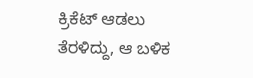ಕ್ರಿಕೆಟ್ ಆಡಲು ತೆರಳಿದ್ದು, ಆ ಬಳಿಕ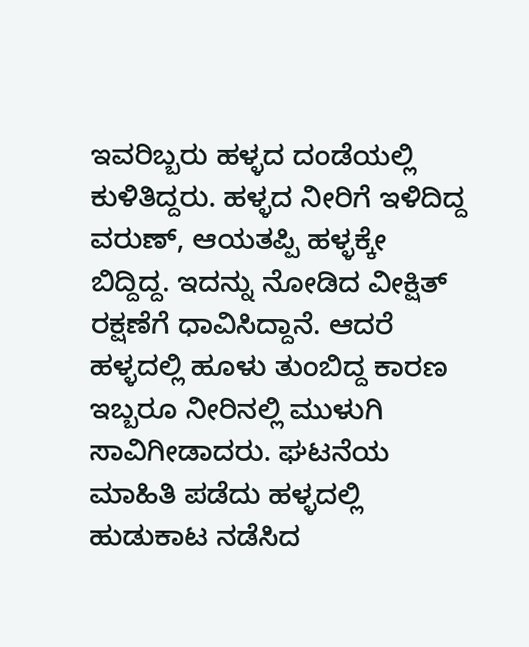ಇವರಿಬ್ಬರು ಹಳ್ಳದ ದಂಡೆಯಲ್ಲಿ ಕುಳಿತಿದ್ದರು. ಹಳ್ಳದ ನೀರಿಗೆ ಇಳಿದಿದ್ದ ವರುಣ್, ಆಯತಪ್ಪಿ ಹಳ್ಳಕ್ಕೇ ಬಿದ್ದಿದ್ದ. ಇದನ್ನು ನೋಡಿದ ವೀಕ್ಷಿತ್ ರಕ್ಷಣೆಗೆ ಧಾವಿಸಿದ್ದಾನೆ. ಆದರೆ ಹಳ್ಳದಲ್ಲಿ ಹೂಳು ತುಂಬಿದ್ದ ಕಾರಣ ಇಬ್ಬರೂ ನೀರಿನಲ್ಲಿ ಮುಳುಗಿ ಸಾವಿಗೀಡಾದರು. ಘಟನೆಯ ಮಾಹಿತಿ ಪಡೆದು ಹಳ್ಳದಲ್ಲಿ ಹುಡುಕಾಟ ನಡೆಸಿದ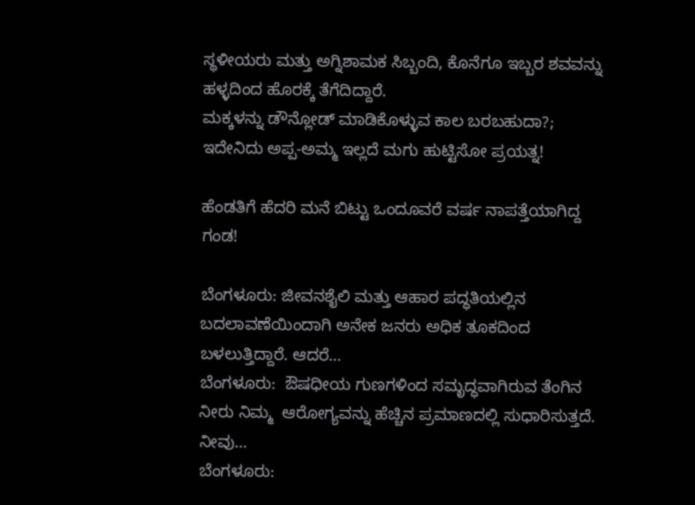ಸ್ಥಳೀಯರು ಮತ್ತು ಅಗ್ನಿಶಾಮಕ ಸಿಬ್ಬಂದಿ, ಕೊನೆಗೂ ಇಬ್ಬರ ಶವವನ್ನು ಹಳ್ಳದಿಂದ ಹೊರಕ್ಕೆ ತೆಗೆದಿದ್ದಾರೆ.
ಮಕ್ಕಳನ್ನು ಡೌನ್ಲೋಡ್ ಮಾಡಿಕೊಳ್ಳುವ ಕಾಲ ಬರಬಹುದಾ?; ಇದೇನಿದು ಅಪ್ಪ-ಅಮ್ಮ ಇಲ್ಲದೆ ಮಗು ಹುಟ್ಟಿಸೋ ಪ್ರಯತ್ನ!

ಹೆಂಡತಿಗೆ ಹೆದರಿ ಮನೆ ಬಿಟ್ಟು ಒಂದೂವರೆ ವರ್ಷ ನಾಪತ್ತೆಯಾಗಿದ್ದ ಗಂಡ!

ಬೆಂಗಳೂರು: ಜೀವನಶೈಲಿ ಮತ್ತು ಆಹಾರ ಪದ್ಧತಿಯಲ್ಲಿನ ಬದಲಾವಣೆಯಿಂದಾಗಿ ಅನೇಕ ಜನರು ಅಧಿಕ ತೂಕದಿಂದ ಬಳಲುತ್ತಿದ್ದಾರೆ. ಆದರೆ…
ಬೆಂಗಳೂರು:  ಔಷಧೀಯ ಗುಣಗಳಿಂದ ಸಮೃದ್ಧವಾಗಿರುವ ತೆಂಗಿನ ನೀರು ನಿಮ್ಮ  ಆರೋಗ್ಯವನ್ನು ಹೆಚ್ಚಿನ ಪ್ರಮಾಣದಲ್ಲಿ ಸುಧಾರಿಸುತ್ತದೆ. ನೀವು…
ಬೆಂಗಳೂರು: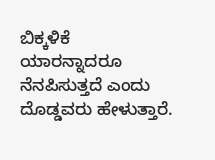ಬಿಕ್ಕಳಿಕೆ ಯಾರನ್ನಾದರೂ ನೆನಪಿಸುತ್ತದೆ ಎಂದು ದೊಡ್ಡವರು ಹೇಳುತ್ತಾರೆ.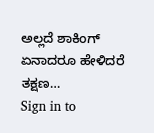ಅಲ್ಲದೆ ಶಾಕಿಂಗ್ ಏನಾದರೂ ಹೇಳಿದರೆ ತಕ್ಷಣ…
Sign in to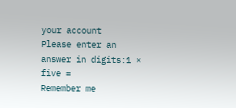your account
Please enter an answer in digits:1 × five =
Remember me